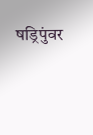षड्रिपुंवर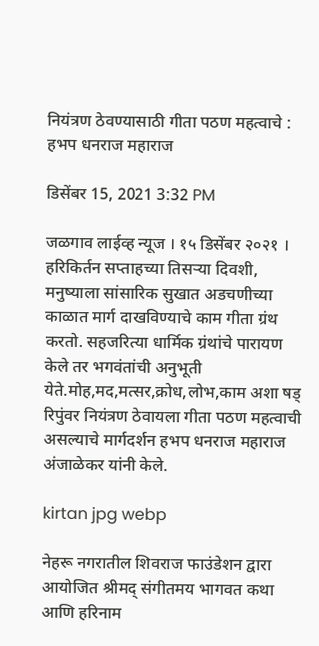नियंत्रण ठेवण्यासाठी गीता पठण महत्वाचे : हभप धनराज महाराज

डिसेंबर 15, 2021 3:32 PM

जळगाव लाईव्ह न्यूज । १५ डिसेंबर २०२१ । हरिकिर्तन सप्ताहच्या तिसऱ्या दिवशी, मनुष्याला सांसारिक सुखात अडचणीच्या काळात मार्ग दाखविण्याचे काम गीता ग्रंथ करतो. सहजरित्या धार्मिक ग्रंथांचे पारायण केले तर भगवंतांची अनुभूती येते.मोह,मद,मत्सर,क्रोध,लोभ,काम अशा षड् रिपुंवर नियंत्रण ठेवायला गीता पठण महत्वाची असल्याचे मार्गदर्शन हभप धनराज महाराज अंजाळेकर यांनी केले.

kirtan jpg webp

नेहरू नगरातील शिवराज फाउंडेशन द्वारा आयोजित श्रीमद् संगीतमय भागवत कथा आणि हरिनाम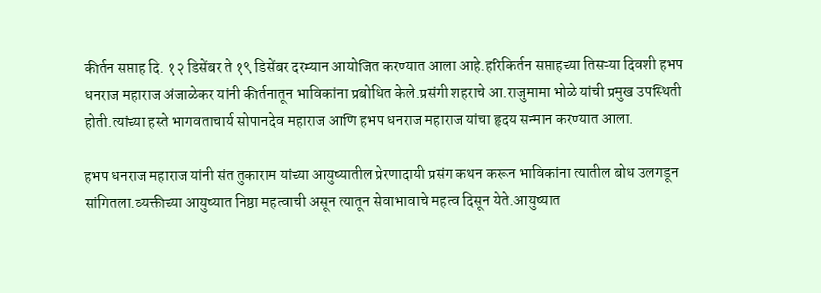कीर्तन सप्ताह दि. १२ डिसेंबर ते १९ डिसेंबर दरम्यान आयोजित करण्यात आला आहे.हरिकिर्तन सप्ताहच्या तिसऱ्या दिवशी हभप धनराज महाराज अंजाळेकर यांनी कीर्तनातून भाविकांना प्रबोधित केले.प्रसंगी शहराचे आ.राजुमामा भोळे यांची प्रमुख उपस्थिती होती.त्यांच्या हस्ते भागवताचार्य सोपानदेव महाराज आणि हभप धनराज महाराज यांचा हृदय सन्मान करण्यात आला.

हभप धनराज महाराज यांनी संत तुकाराम यांच्या आयुष्यातील प्रेरणादायी प्रसंग कथन करून भाविकांना त्यातील बोध उलगडून सांगितला.व्यक्तीच्या आयुष्यात निष्ठा महत्वाची असून त्यातून सेवाभावाचे महत्व दिसून येते.आयुष्यात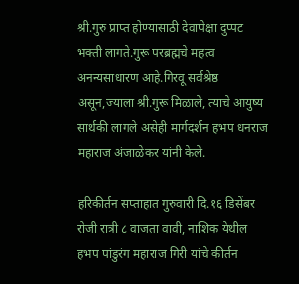श्री.गुरु प्राप्त होण्यासाठी देवापेक्षा दुप्पट भक्ती लागते.गुरू परब्रह्मचे महत्व अनन्यसाधारण आहे.गिरवू सर्वश्रेष्ठ असून,ज्याला श्री.गुरू मिळाले, त्याचे आयुष्य सार्थकी लागले असेही मार्गदर्शन हभप धनराज महाराज अंजाळेकर यांनी केले.

हरिकीर्तन सप्ताहात गुरुवारी दि.१६ डिसेंबर रोजी रात्री ८ वाजता वावी, नाशिक येथील हभप पांडुरंग महाराज गिरी यांचे कीर्तन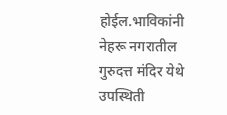होईल.भाविकांनी नेहरू नगरातील गुरुदत्त मंदिर येथे उपस्थिती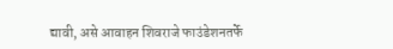द्यावी, असे आवाहन शिवराजे फाउंडेशनतर्फे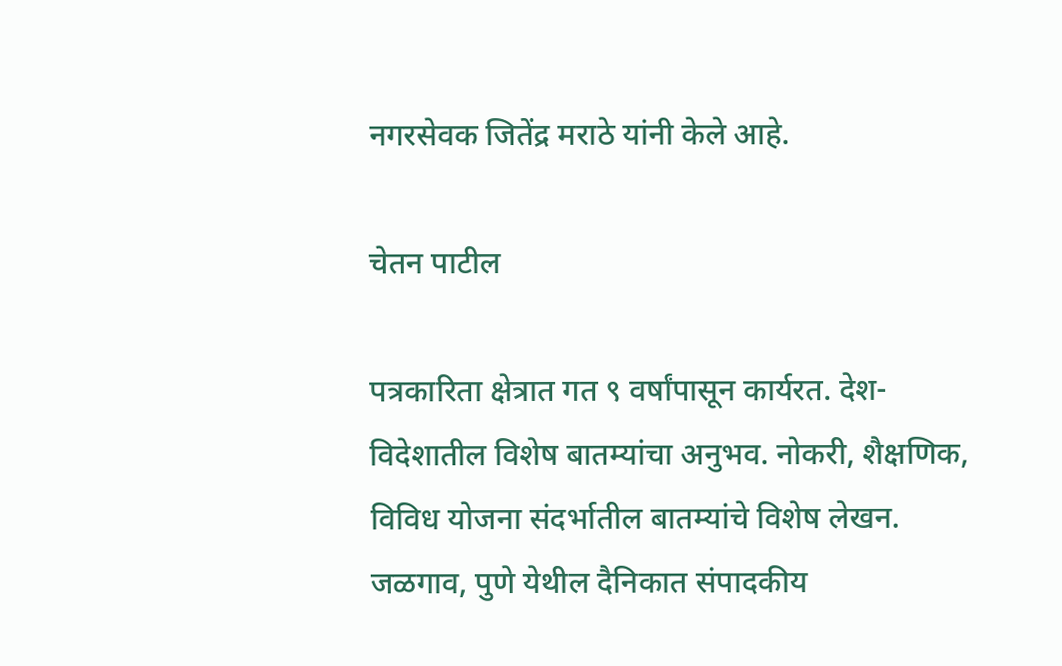नगरसेवक जितेंद्र मराठे यांनी केले आहे.

चेतन पाटील

पत्रकारिता क्षेत्रात गत ९ वर्षांपासून कार्यरत. देश-विदेशातील विशेष बातम्यांचा अनुभव. नोकरी, शैक्षणिक, विविध योजना संदर्भातील बातम्यांचे विशेष लेखन. जळगाव, पुणे येथील दैनिकात संपादकीय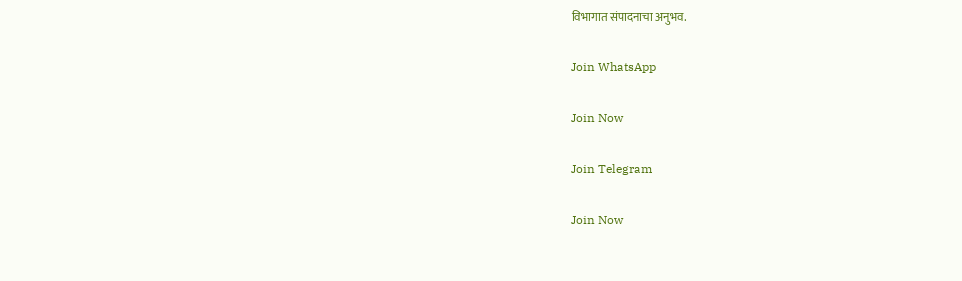विभागात संपादनाचा अनुभव.

Join WhatsApp

Join Now

Join Telegram

Join Now